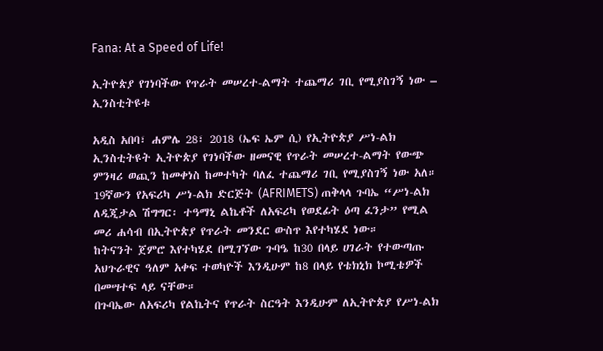Fana: At a Speed of Life!

ኢትዮጵያ የገነባችው የጥራት መሠረተ-ልማት ተጨማሪ ገቢ የሚያስገኝ ነው – ኢንስቲትዩቱ

አዲስ አበባ፣ ሐምሌ 28፣ 2018 (ኤፍ ኤም ሲ) የኢትዮጵያ ሥነ-ልክ ኢንስቲትዩት ኢትዮጵያ የገነባችው ዘመናዊ የጥራት መሠረተ-ልማት የውጭ ምንዛሪ ወጪን ከመቀነስ ከመተካት ባለፈ ተጨማሪ ገቢ የሚያስገኝ ነው አለ።
19ኛውን የአፍሪካ ሥነ-ልክ ድርጅት (AFRIMETS) ጠቅላላ ጉባኤ “ሥነ-ልክ ለዲጂታል ሽግግር፡ ተዓማኒ ልኬቶች ለአፍሪካ የወደፊት ዕጣ ፈንታ” የሚል መሪ ሐሳብ በኢትዮጵያ የጥራት መንደር ውስጥ እየተካሄደ ነው።
ከትናንት ጀምሮ እየተካሄደ በሚገኘው ጉባዔ ከ30 በላይ ሀገራት የተውጣጡ አህጉራዊና ዓለም አቀፍ ተወካዮች እንዲሁም ከ8 በላይ የቴክኒክ ኮሚቴዎች በመሣተፍ ላይ ናቸው።
በጉባኤው ለአፍሪካ የልኬትና የጥራት ስርዓት እንዲሁም ለኢትዮጵያ የሥነ-ልክ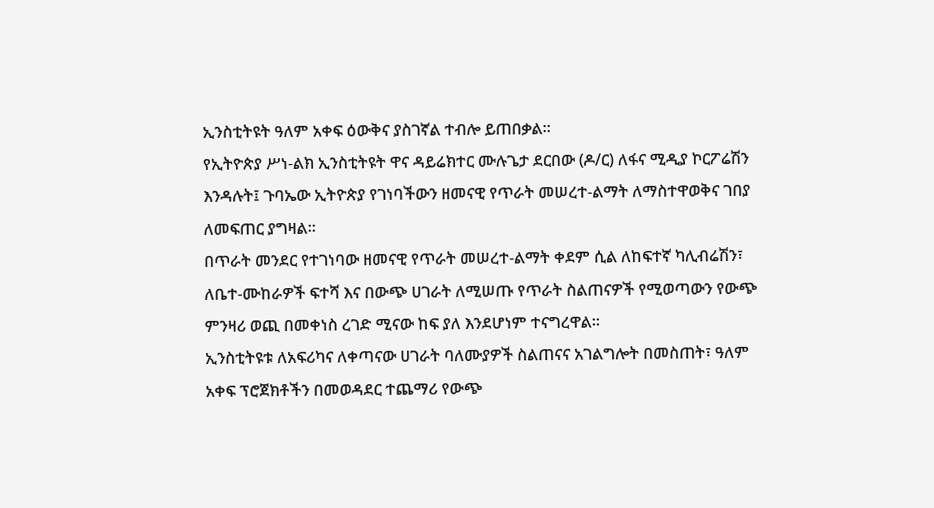ኢንስቲትዩት ዓለም አቀፍ ዕውቅና ያስገኛል ተብሎ ይጠበቃል።
የኢትዮጵያ ሥነ-ልክ ኢንስቲትዩት ዋና ዳይሬክተር ሙሉጌታ ደርበው (ዶ/ር) ለፋና ሚዲያ ኮርፖሬሽን እንዳሉት፤ ጉባኤው ኢትዮጵያ የገነባችውን ዘመናዊ የጥራት መሠረተ-ልማት ለማስተዋወቅና ገበያ ለመፍጠር ያግዛል።
በጥራት መንደር የተገነባው ዘመናዊ የጥራት መሠረተ-ልማት ቀደም ሲል ለከፍተኛ ካሊብሬሽን፣ ለቤተ-ሙከራዎች ፍተሻ እና በውጭ ሀገራት ለሚሠጡ የጥራት ስልጠናዎች የሚወጣውን የውጭ ምንዛሪ ወጪ በመቀነስ ረገድ ሚናው ከፍ ያለ እንደሆነም ተናግረዋል።
ኢንስቲትዩቱ ለአፍሪካና ለቀጣናው ሀገራት ባለሙያዎች ስልጠናና አገልግሎት በመስጠት፣ ዓለም አቀፍ ፕሮጀክቶችን በመወዳደር ተጨማሪ የውጭ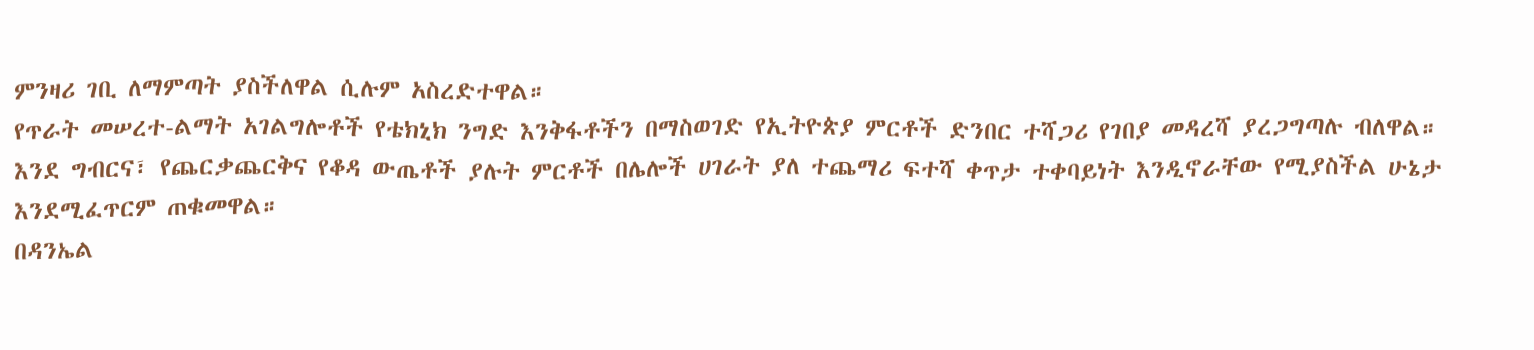ምንዛሪ ገቢ ለማምጣት ያስችለዋል ሲሉም አስረድተዋል።
የጥራት መሠረተ-ልማት አገልግሎቶች የቴክኒክ ንግድ እንቅፋቶችን በማስወገድ የኢትዮጵያ ምርቶች ድንበር ተሻጋሪ የገበያ መዳረሻ ያረጋግጣሉ ብለዋል።
እንደ ግብርና፣ የጨርቃጨርቅና የቆዳ ውጤቶች ያሉት ምርቶች በሌሎች ሀገራት ያለ ተጨማሪ ፍተሻ ቀጥታ ተቀባይነት እንዲኖራቸው የሚያስችል ሁኔታ እንደሚፈጥርም ጠቁመዋል።
በዳንኤል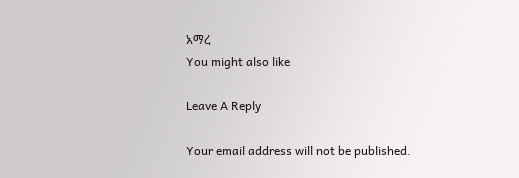አማረ
You might also like

Leave A Reply

Your email address will not be published.